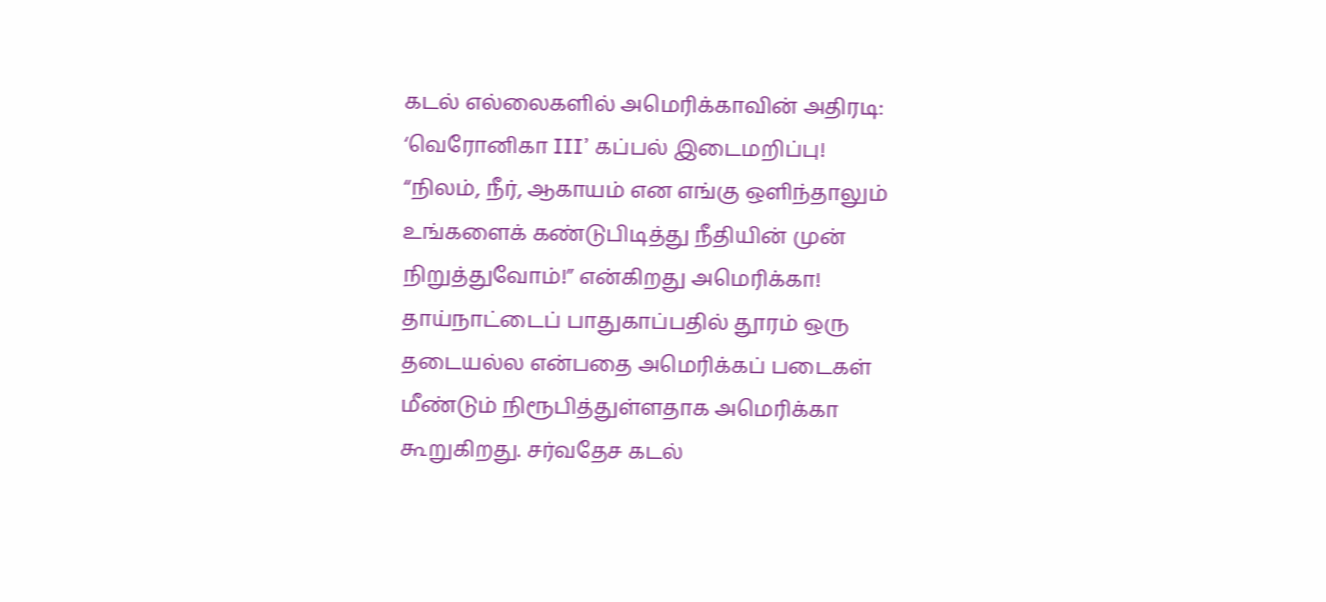கடல் எல்லைகளில் அமெரிக்காவின் அதிரடி: ‘வெரோனிகா III’ கப்பல் இடைமறிப்பு!
“நிலம், நீர், ஆகாயம் என எங்கு ஒளிந்தாலும் உங்களைக் கண்டுபிடித்து நீதியின் முன் நிறுத்துவோம்!” என்கிறது அமெரிக்கா!
தாய்நாட்டைப் பாதுகாப்பதில் தூரம் ஒரு தடையல்ல என்பதை அமெரிக்கப் படைகள் மீண்டும் நிரூபித்துள்ளதாக அமெரிக்கா கூறுகிறது. சர்வதேச கடல்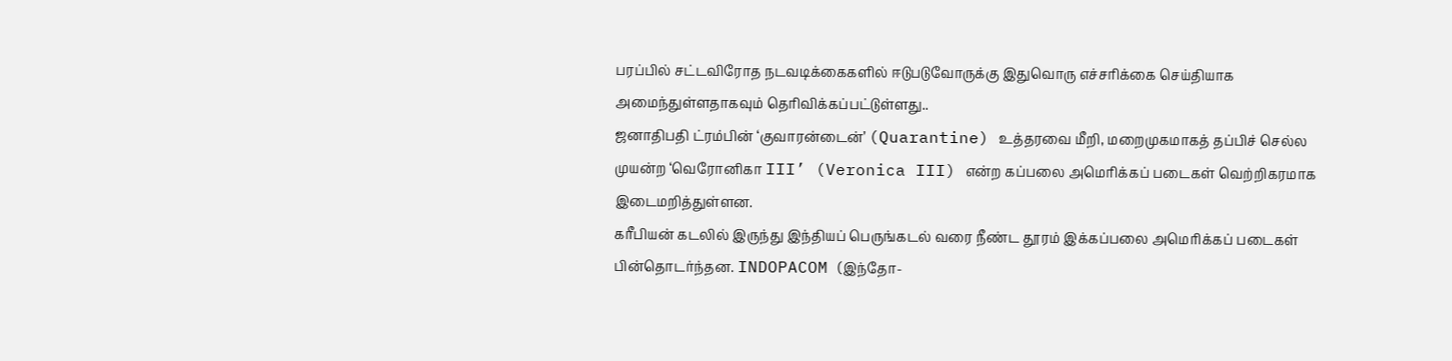பரப்பில் சட்டவிரோத நடவடிக்கைகளில் ஈடுபடுவோருக்கு இதுவொரு எச்சரிக்கை செய்தியாக அமைந்துள்ளதாகவும் தெரிவிக்கப்பட்டுள்ளது..
ஜனாதிபதி ட்ரம்பின் ‘குவாரன்டைன்’ (Quarantine) உத்தரவை மீறி, மறைமுகமாகத் தப்பிச் செல்ல முயன்ற ‘வெரோனிகா III’ (Veronica III) என்ற கப்பலை அமெரிக்கப் படைகள் வெற்றிகரமாக இடைமறித்துள்ளன.
கரீபியன் கடலில் இருந்து இந்தியப் பெருங்கடல் வரை நீண்ட தூரம் இக்கப்பலை அமெரிக்கப் படைகள் பின்தொடர்ந்தன. INDOPACOM (இந்தோ-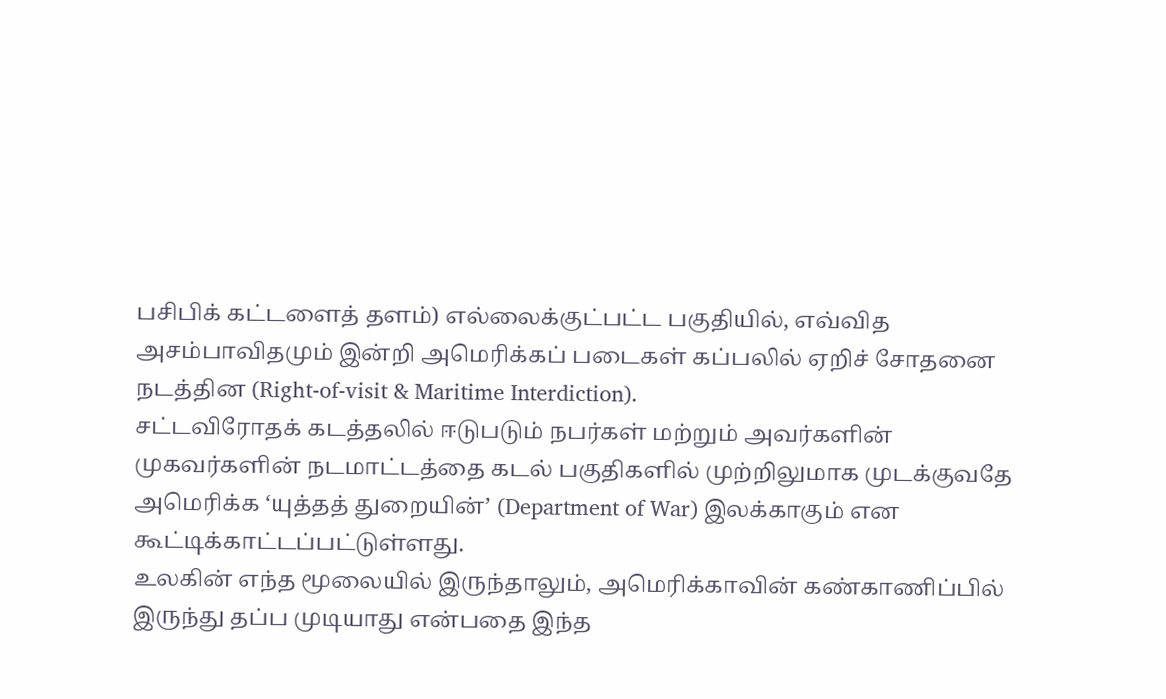பசிபிக் கட்டளைத் தளம்) எல்லைக்குட்பட்ட பகுதியில், எவ்வித அசம்பாவிதமும் இன்றி அமெரிக்கப் படைகள் கப்பலில் ஏறிச் சோதனை நடத்தின (Right-of-visit & Maritime Interdiction).
சட்டவிரோதக் கடத்தலில் ஈடுபடும் நபர்கள் மற்றும் அவர்களின் முகவர்களின் நடமாட்டத்தை கடல் பகுதிகளில் முற்றிலுமாக முடக்குவதே அமெரிக்க ‘யுத்தத் துறையின்’ (Department of War) இலக்காகும் என கூட்டிக்காட்டப்பட்டுள்ளது.
உலகின் எந்த மூலையில் இருந்தாலும், அமெரிக்காவின் கண்காணிப்பில் இருந்து தப்ப முடியாது என்பதை இந்த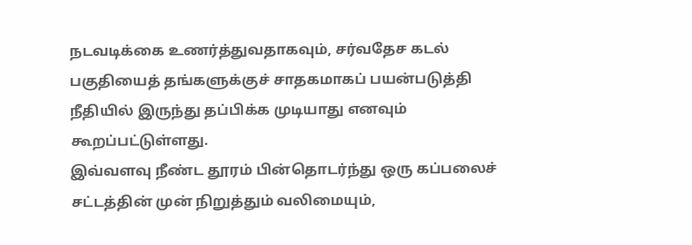நடவடிக்கை உணர்த்துவதாகவும், சர்வதேச கடல் பகுதியைத் தங்களுக்குச் சாதகமாகப் பயன்படுத்தி நீதியில் இருந்து தப்பிக்க முடியாது எனவும் கூறப்பட்டுள்ளது.
இவ்வளவு நீண்ட தூரம் பின்தொடர்ந்து ஒரு கப்பலைச் சட்டத்தின் முன் நிறுத்தும் வலிமையும்,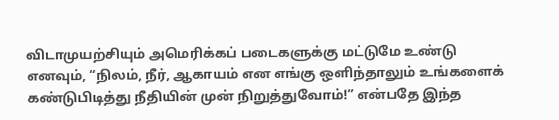விடாமுயற்சியும் அமெரிக்கப் படைகளுக்கு மட்டுமே உண்டு எனவும், “நிலம், நீர், ஆகாயம் என எங்கு ஒளிந்தாலும் உங்களைக் கண்டுபிடித்து நீதியின் முன் நிறுத்துவோம்!” என்பதே இந்த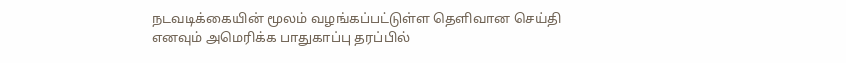நடவடிக்கையின் மூலம் வழங்கப்பட்டுள்ள தெளிவான செய்தி எனவும் அமெரிக்க பாதுகாப்பு தரப்பில்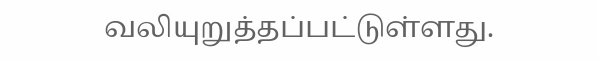வலியுறுத்தப்பட்டுள்ளது.